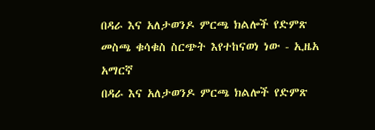በዳራ እና አለታወንዶ ምርጫ ክልሎች የድምጽ መስጫ ቁሳቁስ ስርጭት እየተከናወነ ነው - ኢዜአ አማርኛ
በዳራ እና አለታወንዶ ምርጫ ክልሎች የድምጽ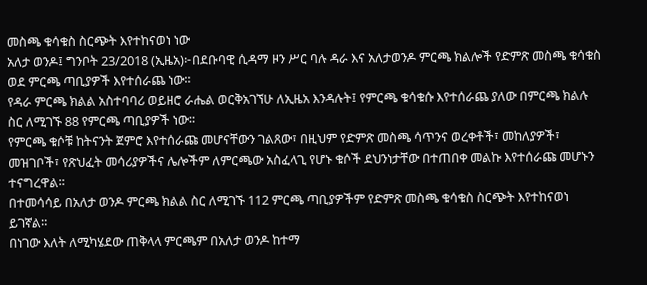መስጫ ቁሳቁስ ስርጭት እየተከናወነ ነው
አለታ ወንዶ፤ ግንቦት 23/2018 (ኢዜአ)፦በደቡባዊ ሲዳማ ዞን ሥር ባሉ ዳራ እና አለታወንዶ ምርጫ ክልሎች የድምጽ መስጫ ቁሳቁስ ወደ ምርጫ ጣቢያዎች እየተሰራጨ ነው።
የዳራ ምርጫ ክልል አስተባባሪ ወይዘሮ ራሔል ወርቅአገኘሁ ለኢዜአ እንዳሉት፤ የምርጫ ቁሳቁሱ እየተሰራጨ ያለው በምርጫ ክልሉ ስር ለሚገኙ 88 የምርጫ ጣቢያዎች ነው።
የምርጫ ቁሶቹ ከትናንት ጀምሮ እየተሰራጩ መሆናቸውን ገልጸው፣ በዚህም የድምጽ መስጫ ሳጥንና ወረቀቶች፣ መከለያዎች፣ መዝገቦች፣ የጽህፈት መሳሪያዎችና ሌሎችም ለምርጫው አስፈላጊ የሆኑ ቁሶች ደህንነታቸው በተጠበቀ መልኩ እየተሰራጩ መሆኑን ተናግረዋል።
በተመሳሳይ በአለታ ወንዶ ምርጫ ክልል ስር ለሚገኙ 112 ምርጫ ጣቢያዎችም የድምጽ መስጫ ቁሳቁስ ስርጭት እየተከናወነ ይገኛል።
በነገው እለት ለሚካሄደው ጠቅላላ ምርጫም በአለታ ወንዶ ከተማ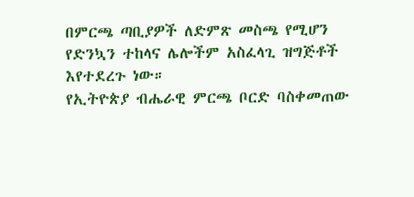በምርጫ ጣቢያዎች ለድምጽ መስጫ የሚሆን የድንኳን ተከላና ሌሎችም አስፈላጊ ዝግጅቶች እየተደረጉ ነው።
የኢትዮጵያ ብሔራዊ ምርጫ ቦርድ ባስቀመጠው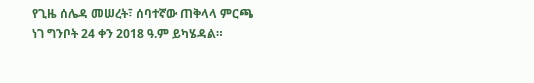የጊዜ ሰሌዳ መሠረት፣ ሰባተኛው ጠቅላላ ምርጫ ነገ ግንቦት 24 ቀን 2018 ዓ.ም ይካሄዳል።